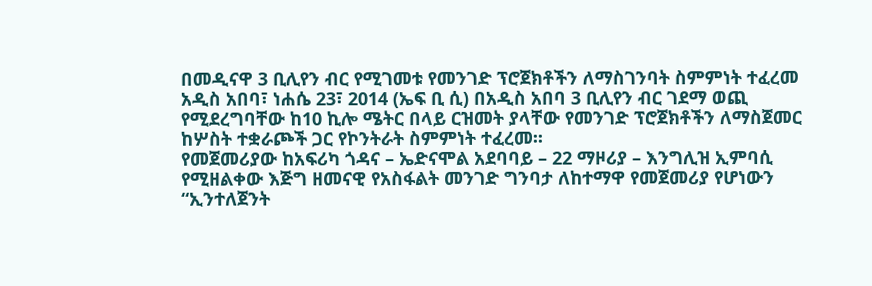በመዲናዋ 3 ቢሊየን ብር የሚገመቱ የመንገድ ፕሮጀክቶችን ለማስገንባት ስምምነት ተፈረመ
አዲስ አበባ፣ ነሐሴ 23፣ 2014 (ኤፍ ቢ ሲ) በአዲስ አበባ 3 ቢሊየን ብር ገደማ ወጪ የሚደረግባቸው ከ10 ኪሎ ሜትር በላይ ርዝመት ያላቸው የመንገድ ፕሮጀክቶችን ለማስጀመር ከሦስት ተቋራጮች ጋር የኮንትራት ስምምነት ተፈረመ፡፡
የመጀመሪያው ከአፍሪካ ጎዳና – ኤድናሞል አደባባይ – 22 ማዞሪያ – እንግሊዝ ኢምባሲ የሚዘልቀው እጅግ ዘመናዊ የአስፋልት መንገድ ግንባታ ለከተማዋ የመጀመሪያ የሆነውን “ኢንተለጀንት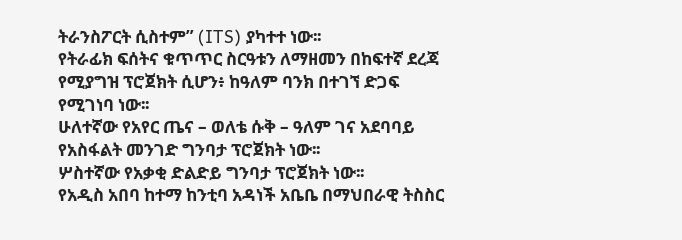ትራንስፖርት ሲስተም” (ITS) ያካተተ ነው፡፡
የትራፊክ ፍሰትና ቁጥጥር ስርዓቱን ለማዘመን በከፍተኛ ደረጃ የሚያግዝ ፕሮጀክት ሲሆን፥ ከዓለም ባንክ በተገኘ ድጋፍ የሚገነባ ነው፡፡
ሁለተኛው የአየር ጤና – ወለቴ ሱቅ – ዓለም ገና አደባባይ የአስፋልት መንገድ ግንባታ ፕሮጀክት ነው፡፡
ሦስተኛው የአቃቂ ድልድይ ግንባታ ፕሮጀክት ነው፡፡
የአዲስ አበባ ከተማ ከንቲባ አዳነች አቤቤ በማህበራዊ ትስስር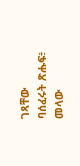ገጻቸው ባሰፈሩት ጽሑፍ፥ መላው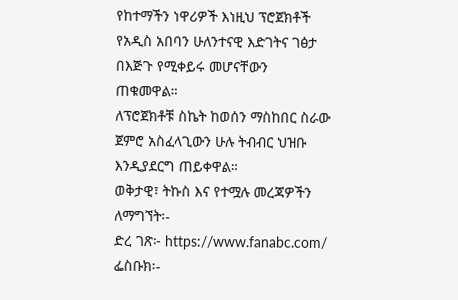የከተማችን ነዋሪዎች እነዚህ ፕሮጀክቶች የአዲስ አበባን ሁለንተናዊ እድገትና ገፅታ በእጅጉ የሚቀይሩ መሆናቸውን ጠቁመዋል።
ለፕሮጀክቶቹ ስኬት ከወሰን ማስከበር ስራው ጀምሮ አስፈላጊውን ሁሉ ትብብር ህዝቡ እንዲያደርግ ጠይቀዋል።
ወቅታዊ፣ ትኩስ እና የተሟሉ መረጃዎችን ለማግኘት፡-
ድረ ገጽ፦ https://www.fanabc.com/
ፌስቡክ፡-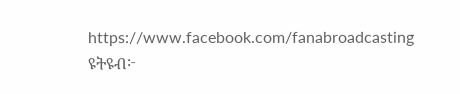https://www.facebook.com/fanabroadcasting
ዩትዩብ፦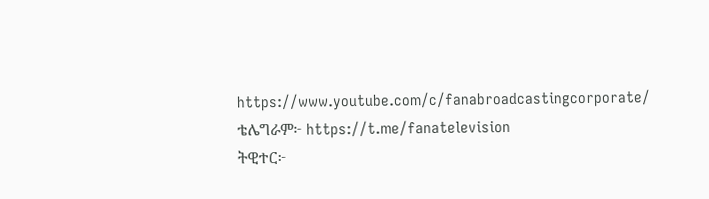https://www.youtube.com/c/fanabroadcastingcorporate/
ቴሌግራም፦ https://t.me/fanatelevision
ትዊተር፦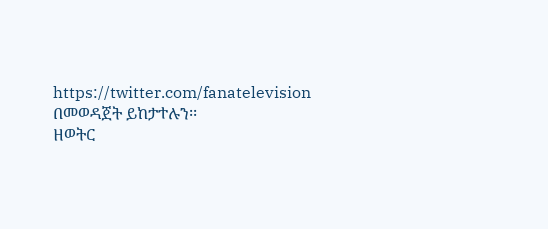https://twitter.com/fanatelevision በመወዳጀት ይከታተሉን፡፡
ዘወትር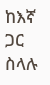ከእኛ ጋር ስላሉ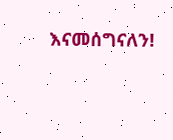እናመሰግናለን!